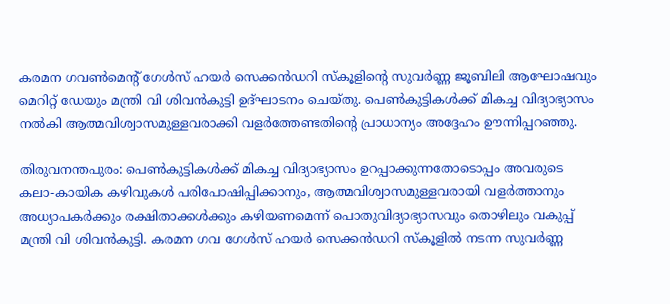കരമന ഗവൺമെൻ്റ് ഗേൾസ് ഹയർ സെക്കൻഡറി സ്കൂളിൻ്റെ സുവർണ്ണ ജൂബിലി ആഘോഷവും മെറിറ്റ് ഡേയും മന്ത്രി വി ശിവൻകുട്ടി ഉദ്ഘാടനം ചെയ്തു. പെൺകുട്ടികൾക്ക് മികച്ച വിദ്യാഭ്യാസം നൽകി ആത്മവിശ്വാസമുള്ളവരാക്കി വളർത്തേണ്ടതിൻ്റെ പ്രാധാന്യം അദ്ദേഹം ഊന്നിപ്പറഞ്ഞു.

തിരുവനന്തപുരം: പെൺകുട്ടികൾക്ക് മികച്ച വിദ്യാഭ്യാസം ഉറപ്പാക്കുന്നതോടൊപ്പം അവരുടെ കലാ-കായിക കഴിവുകൾ പരിപോഷിപ്പിക്കാനും, ആത്മവിശ്വാസമുള്ളവരായി വളർത്താനും അധ്യാപകർക്കും രക്ഷിതാക്കൾക്കും കഴിയണമെന്ന് പൊതുവിദ്യാഭ്യാസവും തൊഴിലും വകുപ്പ് മന്ത്രി വി ശിവൻകുട്ടി. കരമന ഗവ ഗേൾസ് ഹയർ സെക്കൻഡറി സ്‌കൂളിൽ നടന്ന സുവർണ്ണ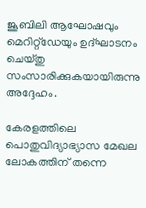ജൂബിലി ആഘോഷവും മെറിറ്റ്ഡേയും ഉദ്ഘാടനം ചെയ്തു സംസാരിക്കുകയായിരുന്നു അദ്ദേഹം.

കേരളത്തിലെ പൊതുവിദ്യാഭ്യാസ മേഖല ലോകത്തിന് തന്നെ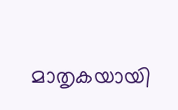മാതൃകയായി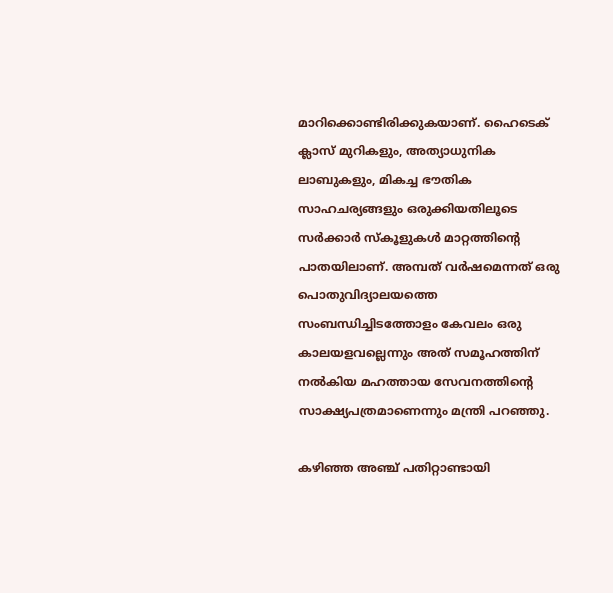മാറിക്കൊണ്ടിരിക്കുകയാണ്. ഹൈടെക് ക്ലാസ് മുറികളും, അത്യാധുനിക ലാബുകളും, മികച്ച ഭൗതിക സാഹചര്യങ്ങളും ഒരുക്കിയതിലൂടെ സർക്കാർ സ്‌കൂളുകൾ മാറ്റത്തിന്റെ പാതയിലാണ്. അമ്പത് വർഷമെന്നത് ഒരു പൊതുവിദ്യാലയത്തെ സംബന്ധിച്ചിടത്തോളം കേവലം ഒരു കാലയളവല്ലെന്നും അത് സമൂഹത്തിന് നൽകിയ മഹത്തായ സേവനത്തിന്‍റെ സാക്ഷ്യപത്രമാണെന്നും മന്ത്രി പറഞ്ഞു.

കഴിഞ്ഞ അഞ്ച് പതിറ്റാണ്ടായി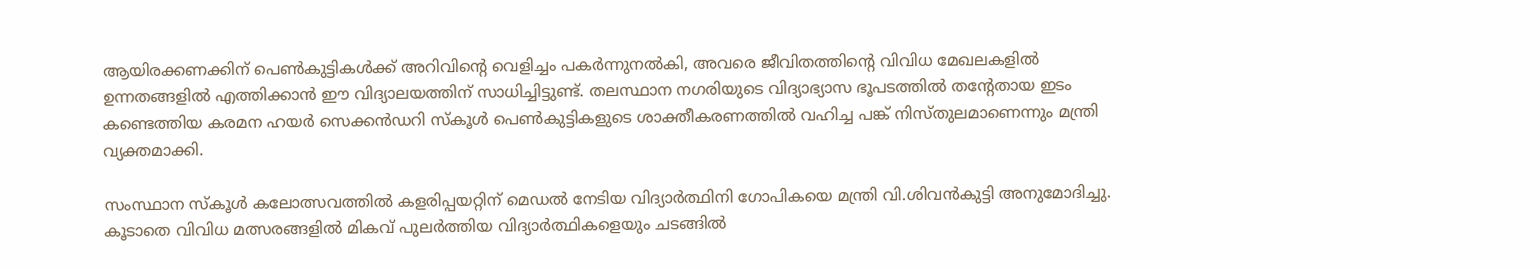ആയിരക്കണക്കിന് പെൺകുട്ടികൾക്ക് അറിവിന്‍റെ വെളിച്ചം പകർന്നുനൽകി, അവരെ ജീവിതത്തിന്റെ വിവിധ മേഖലകളിൽ ഉന്നതങ്ങളിൽ എത്തിക്കാൻ ഈ വിദ്യാലയത്തിന് സാധിച്ചിട്ടുണ്ട്. തലസ്ഥാന നഗരിയുടെ വിദ്യാഭ്യാസ ഭൂപടത്തിൽ തന്റേതായ ഇടം കണ്ടെത്തിയ കരമന ഹയർ സെക്കൻഡറി സ്കൂൾ പെൺകുട്ടികളുടെ ശാക്തീകരണത്തിൽ വഹിച്ച പങ്ക് നിസ്തുലമാണെന്നും മന്ത്രി വ്യക്തമാക്കി.

സംസ്ഥാന സ്കൂൾ കലോത്സവത്തിൽ കളരിപ്പയറ്റിന് മെഡൽ നേടിയ വിദ്യാർത്ഥിനി ഗോപികയെ മന്ത്രി വി.ശിവൻകുട്ടി അനുമോദിച്ചു. കൂടാതെ വിവിധ മത്സരങ്ങളിൽ മികവ് പുലർത്തിയ വിദ്യാർത്ഥികളെയും ചടങ്ങിൽ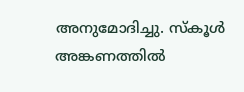അനുമോദിച്ചു. സ്കൂൾ അങ്കണത്തിൽ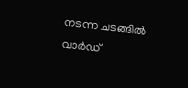നടന്ന ചടങ്ങിൽ വാർഡ്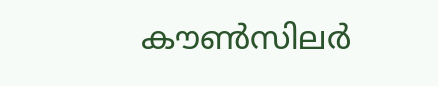കൗൺസിലർ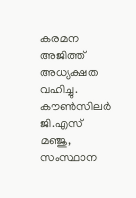കരമന അജിത്ത് അധ്യക്ഷത വഹിച്ചു. കൗൺസിലർ ജി.എസ് മഞ്ജു, സംസ്ഥാന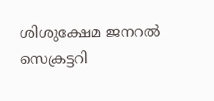ശിശുക്ഷേമ ജനറൽ സെക്രട്ടറി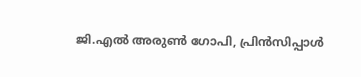ജി.എൽ അരുൺ ഗോപി, പ്രിൻസിപ്പാൾ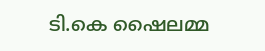ടി.കെ ഷൈലമ്മ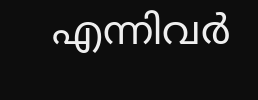എന്നിവർ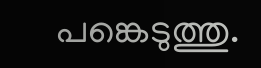പങ്കെടുത്തു.